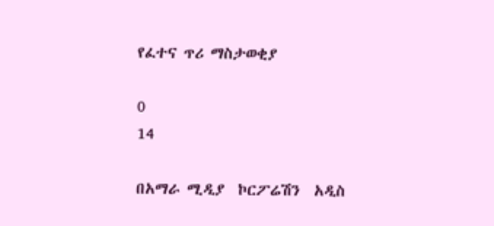የፈተና ጥሪ ማስታወቂያ

0
14

በአማራ ሚዲያ  ኮርፖሬሽን  አዲስ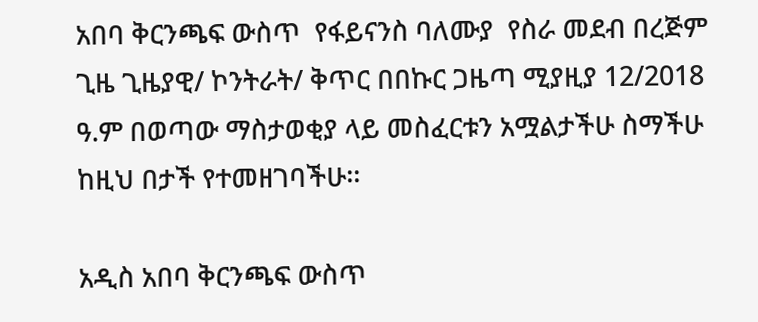አበባ ቅርንጫፍ ውስጥ  የፋይናንስ ባለሙያ  የስራ መደብ በረጅም ጊዜ ጊዜያዊ/ ኮንትራት/ ቅጥር በበኩር ጋዜጣ ሚያዚያ 12/2018 ዓ.ም በወጣው ማስታወቂያ ላይ መስፈርቱን አሟልታችሁ ስማችሁ ከዚህ በታች የተመዘገባችሁ፡፡

አዲስ አበባ ቅርንጫፍ ውስጥ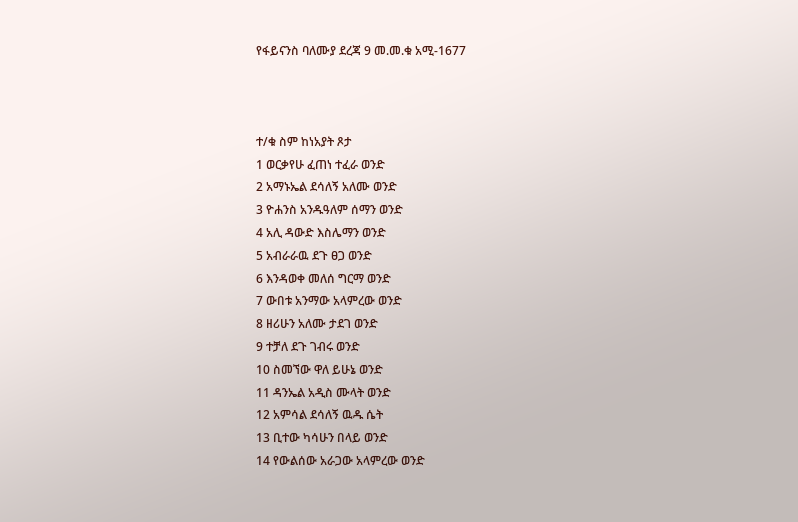የፋይናንስ ባለሙያ ደረጃ 9 መ.መ.ቁ አሚ-1677



ተ/ቁ ስም ከነአያት ጾታ
1 ወርቃየሁ ፈጠነ ተፈራ ወንድ
2 አማኑኤል ደሳለኝ አለሙ ወንድ
3 ዮሐንስ አንዱዓለም ሰማን ወንድ
4 አሊ ዳውድ እስሌማን ወንድ
5 አብራራዉ ደጉ ፀጋ ወንድ
6 እንዳወቀ መለሰ ግርማ ወንድ
7 ውበቱ አንማው አላምረው ወንድ
8 ዘሪሁን አለሙ ታደገ ወንድ
9 ተቻለ ደጉ ገብሩ ወንድ
10 ስመኘው ዋለ ይሁኔ ወንድ
11 ዳንኤል አዲስ ሙላት ወንድ
12 አምሳል ደሳለኝ ዉዱ ሴት
13 ቢተው ካሳሁን በላይ ወንድ
14 የውልሰው አራጋው አላምረው ወንድ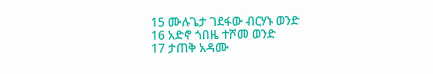15 ሙሉጌታ ገደፋው ብርሃኑ ወንድ
16 አድኖ ጎበዜ ተሾመ ወንድ
17 ታጠቅ አዳሙ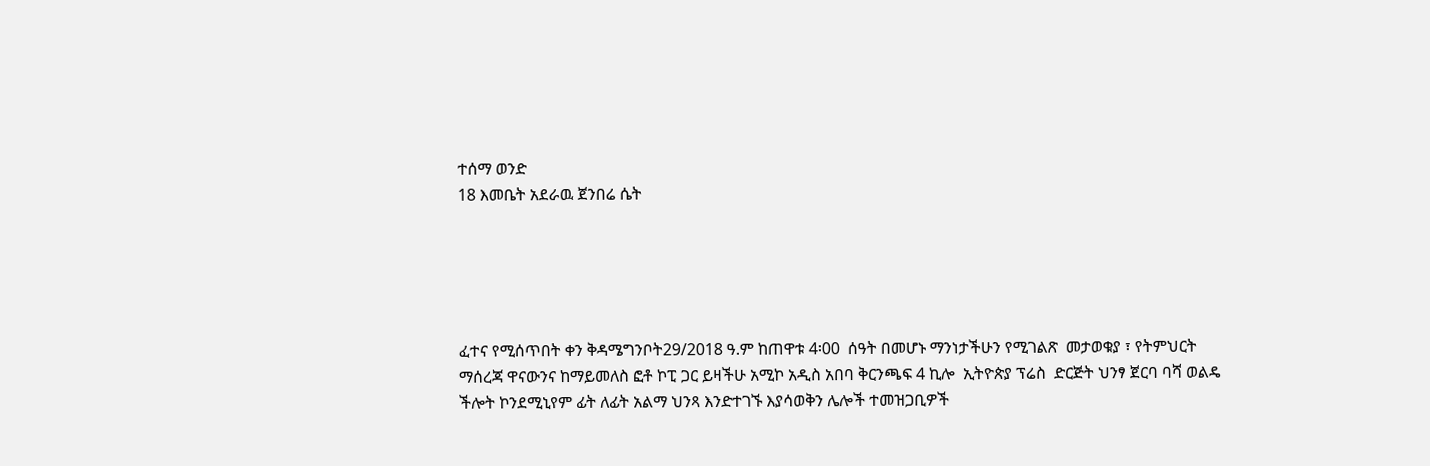ተሰማ ወንድ
18 እመቤት አደራዉ ጀንበሬ ሴት





ፈተና የሚሰጥበት ቀን ቅዳሜግንቦት29/2018 ዓ.ም ከጠዋቱ 4፡00  ሰዓት በመሆኑ ማንነታችሁን የሚገልጽ  መታወቁያ ፣ የትምህርት ማሰረጃ ዋናውንና ከማይመለስ ፎቶ ኮፒ ጋር ይዛችሁ አሚኮ አዲስ አበባ ቅርንጫፍ 4 ኪሎ  ኢትዮጵያ ፕሬስ  ድርጅት ህንፃ ጀርባ ባሻ ወልዴ ችሎት ኮንደሚኒየም ፊት ለፊት አልማ ህንጻ እንድተገኙ እያሳወቅን ሌሎች ተመዝጋቢዎች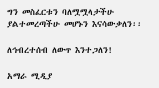ግን መስፈርቱን ባለሟሟላታችሁ ያልተመረጣችሁ መሆኑን እናሳውቃለን፡፡

ለኅብረተሰብ ለውጥ እንተጋለን!

አማራ ሚዲያ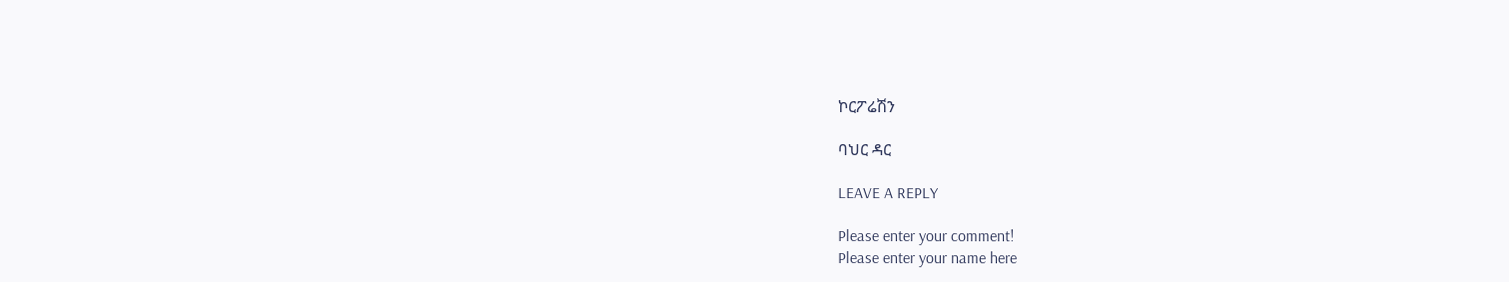ኮርፖሬሽን

ባህር ዳር

LEAVE A REPLY

Please enter your comment!
Please enter your name here